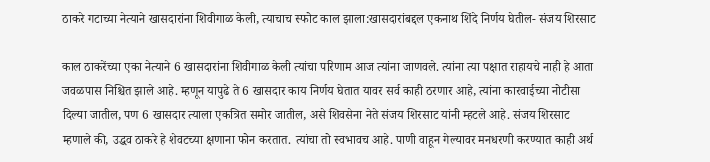ठाकरे गटाच्या नेत्याने खासदारांना शिवीगाळ केली, त्याचाच स्फोट काल झाला:खासदारांबद्दल एकनाथ शिंदे निर्णय घेतील- संजय शिरसाट

काल ठाकरेंच्या एका नेत्याने 6 खासदारांना शिवीगाळ केली त्यांचा परिणाम आज त्यांना जाणवले. त्यांना त्या पक्षात राहायचे नाही हे आता जवळपास निश्चित झाले आहे. म्हणून यापुढे ते 6 खासदार काय निर्णय घेतात यावर सर्व काही ठरणार आहे, त्यांना कारवाईच्या नोटीसा दिल्या जातील, पण 6 खासदार त्याला एकत्रित समोर जातील, असे शिवसेना नेते संजय शिरसाट यांनी म्हटले आहे. संजय शिरसाट म्हणाले की, उद्धव ठाकरे हे शेवटच्या क्षणाना फोन करतात. त्यांचा तो स्वभावच आहे. पाणी वाहून गेल्यावर मनधरणी करण्यात काही अर्थ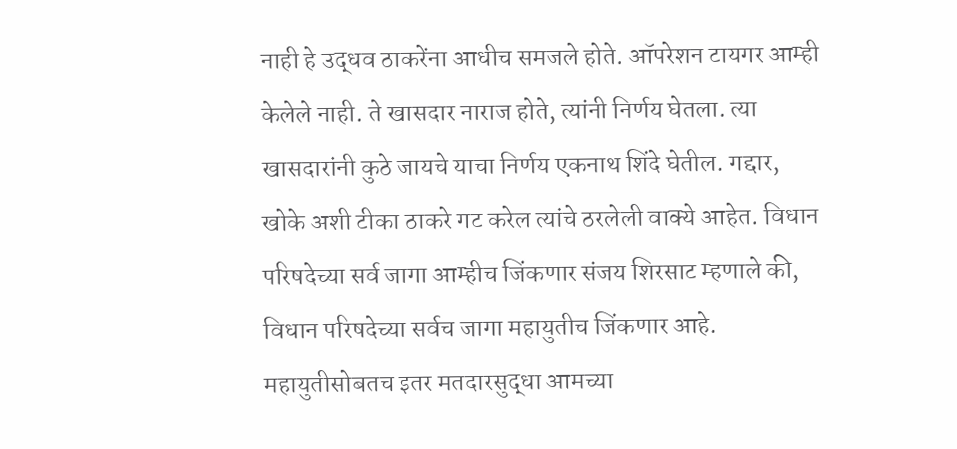नाही हे उद्धव ठाकरेंना आधीच समजले होते. ऑपरेशन टायगर आम्ही केलेले नाही. ते खासदार नाराज होते, त्यांनी निर्णय घेतला. त्या खासदारांनी कुठे जायचे याचा निर्णय एकनाथ शिंदे घेतील. गद्दार, खोके अशी टीका ठाकरे गट करेल त्यांचे ठरलेली वाक्ये आहेत. विधान परिषदेच्या सर्व जागा आम्हीच जिंकणार संजय शिरसाट म्हणाले की, विधान परिषदेच्या सर्वच जागा महायुतीच जिंकणार आहे. महायुतीसोबतच इतर मतदारसुद्धा आमच्या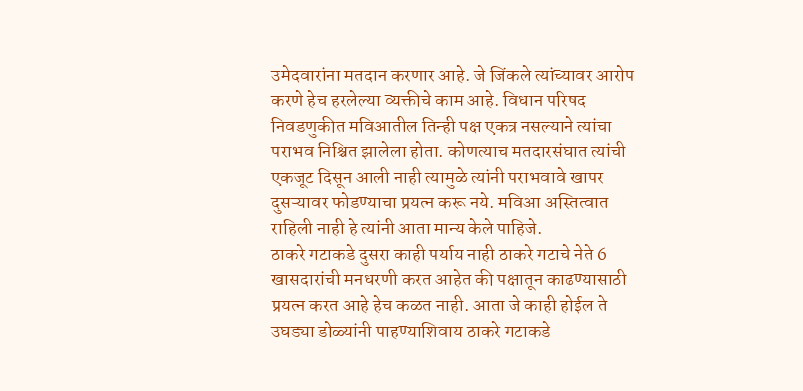उमेदवारांना मतदान करणार आहे. जे जिंकले त्यांच्यावर आरोप करणे हेच हरलेल्या व्यक्तीचे काम आहे. विधान परिषद निवडणुकीत मविआतील तिन्ही पक्ष एकत्र नसल्याने त्यांचा पराभव निश्चित झालेला होता. कोणत्याच मतदारसंघात त्यांची एकजूट दिसून आली नाही त्यामुळे त्यांनी पराभवावे खापर दुसऱ्यावर फोडण्याचा प्रयत्न करू नये. मविआ अस्तित्वात राहिली नाही हे त्यांनी आता मान्य केले पाहिजे.
ठाकरे गटाकडे दुसरा काही पर्याय नाही ठाकरे गटाचे नेते 6 खासदारांची मनधरणी करत आहेत की पक्षातून काढण्यासाठी प्रयत्न करत आहे हेच कळत नाही. आता जे काही होईल ते उघड्या डोळ्यांनी पाहण्याशिवाय ठाकरे गटाकडे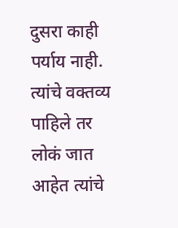दुसरा काही पर्याय नाही. त्यांचे वक्तव्य पाहिले तर लोकं जात आहेत त्यांचे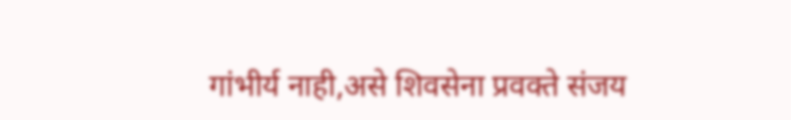गांभीर्य नाही,असे शिवसेना प्रवक्ते संजय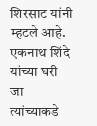शिरसाट यांनी म्हटले आहे. एकनाथ शिंदे यांच्या घरी जा त्यांच्याकडे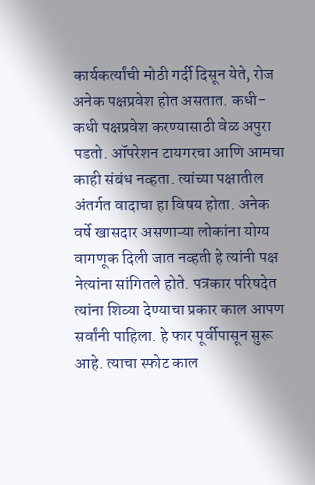कार्यकर्त्यांची मोठी गर्दी दिसून येते, रोज अनेक पक्षप्रवेश होत असतात. कधी-कधी पक्षप्रवेश करण्यासाठी वेळ अपुरा पडतो. ऑपरेशन टायगरचा आणि आमचा काही संबंध नव्हता. त्यांच्या पक्षातील अंतर्गत वादाचा हा विषय होता. अनेक वर्षे खासदार असणाऱ्या लोकांना योग्य वागणूक दिली जात नव्हती हे त्यांनी पक्ष नेत्यांना सांगितले होते. पत्रकार परिषदेत त्यांना शिव्या देण्याचा प्रकार काल आपण सर्वांनी पाहिला. हे फार पूर्वीपासून सुरू आहे. त्याचा स्फोट काल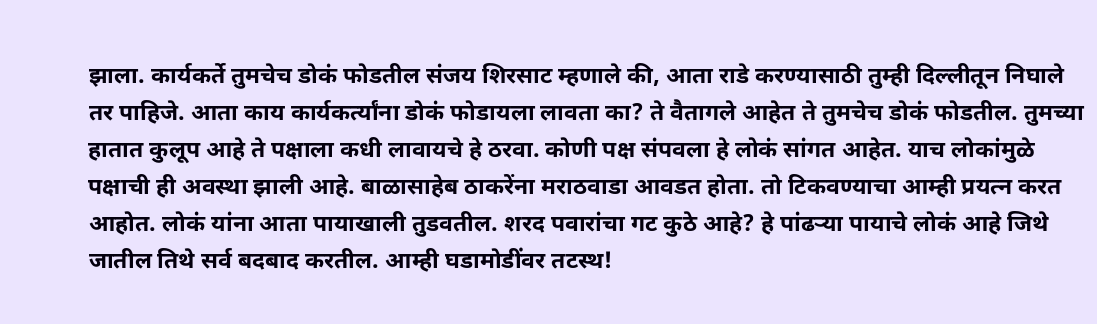झाला. कार्यकर्ते तुमचेच डोकं फोडतील संजय शिरसाट म्हणाले की, आता राडे करण्यासाठी तुम्ही दिल्लीतून निघाले तर पाहिजे. आता काय कार्यकर्त्यांना डोकं फोडायला लावता का? ते वैतागले आहेत ते तुमचेच डोकं फोडतील. तुमच्या हातात कुलूप आहे ते पक्षाला कधी लावायचे हे ठरवा. कोणी पक्ष संपवला हे लोकं सांगत आहेत. याच लोकांमुळे पक्षाची ही अवस्था झाली आहे. बाळासाहेब ठाकरेंना मराठवाडा आवडत होता. तो टिकवण्याचा आम्ही प्रयत्न करत आहोत. लोकं यांना आता पायाखाली तुडवतील. शरद पवारांचा गट कुठे आहे? हे पांढऱ्या पायाचे लोकं आहे जिथे जातील तिथे सर्व बदबाद करतील. आम्ही घडामोडींवर तटस्थ!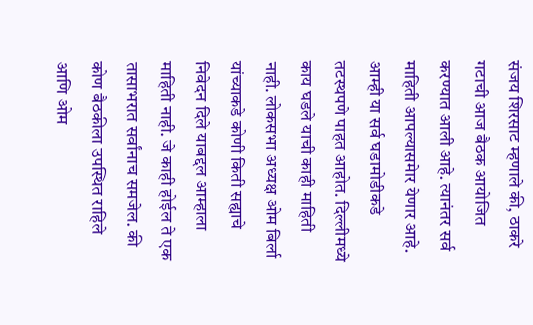संजय शिरसाट म्हणाले की, ठाकरे गटाची आज बैठक आयोजित करण्यात आली आहे. त्यानंतर सर्व माहिती आपल्यासमेार येणार आहे. आम्ही या सर्व घडामोडीकडे तटस्थपणे पाहत आहोत. दिल्लीमध्ये काय घडले याची काही माहिती नाही. लोकसभा अध्यक्ष ओम बिर्ला यांच्याकडे कोणी किती सह्याचे निवेदन दिले याबद्दल आम्हाला माहिती नाही. जे काही होईल ते एक तासाभरात सर्वांनाच समजेल. की कोण बैठकीला उपस्थित राहिले आणि ओम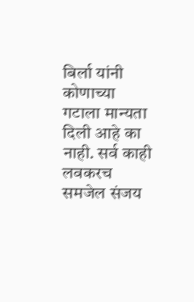बिर्ला यांनी कोणाच्या गटाला मान्यता दिली आहे का नाही. सर्व काही लवकरच समजेल संजय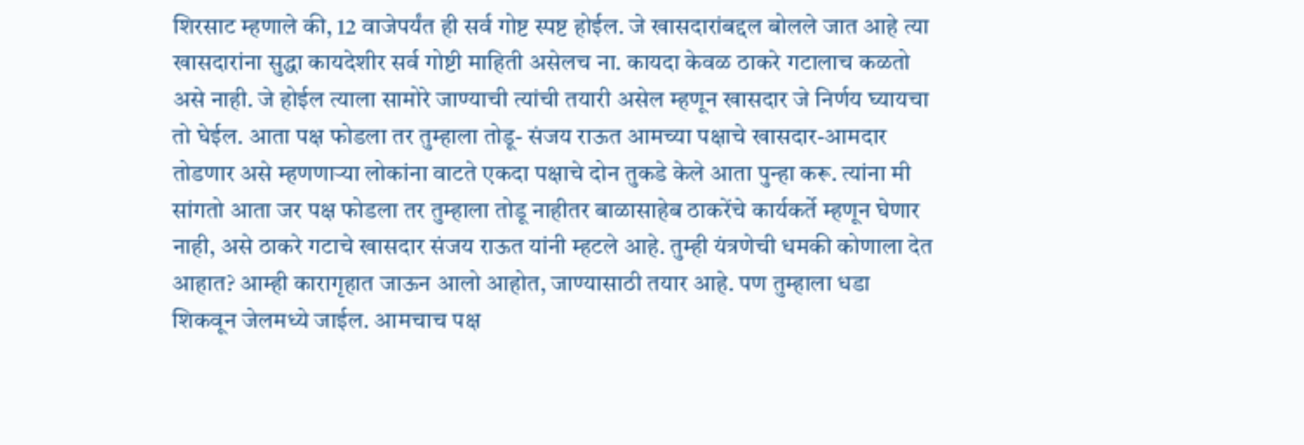शिरसाट म्हणाले की, 12 वाजेपर्यंत ही सर्व गोष्ट स्पष्ट होईल. जे खासदारांबद्दल बोलले जात आहे त्या खासदारांना सुद्धा कायदेशीर सर्व गोष्टी माहिती असेलच ना. कायदा केवळ ठाकरे गटालाच कळतो असे नाही. जे होईल त्याला सामोरे जाण्याची त्यांची तयारी असेल म्हणून खासदार जे निर्णय घ्यायचा तो घेईल. आता पक्ष फोडला तर तुम्हाला तोडू- संजय राऊत आमच्या पक्षाचे खासदार-आमदार तोडणार असे म्हणणाऱ्या लोकांना वाटते एकदा पक्षाचे दोन तुकडे केले आता पुन्हा करू. त्यांना मी सांगतो आता जर पक्ष फोडला तर तुम्हाला तोडू नाहीतर बाळासाहेब ठाकरेंचे कार्यकर्ते म्हणून घेणार नाही, असे ठाकरे गटाचे खासदार संजय राऊत यांनी म्हटले आहे. तुम्ही यंत्रणेची धमकी कोणाला देत आहात? आम्ही कारागृहात जाऊन आलो आहोत, जाण्यासाठी तयार आहे. पण तुम्हाला धडा शिकवून जेलमध्ये जाईल. आमचाच पक्ष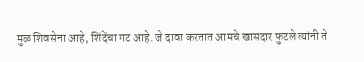मुळ शिवसेना आहे, शिंदेंचा गट आहे. जे दावा करतात आमचे खासदार फुटले त्यांनी ते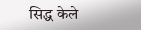सिद्ध केले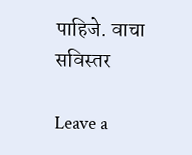पाहिजे. वाचा सविस्तर

Leave a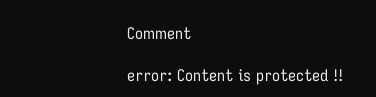Comment

error: Content is protected !!